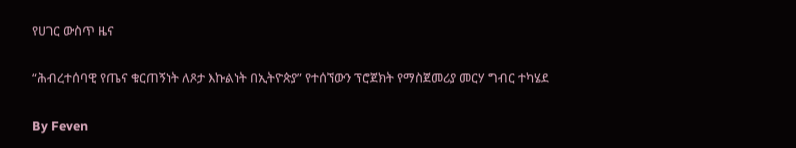የሀገር ውስጥ ዜና

“ሕብረተሰባዊ የጤና ቁርጠኝነት ለጾታ እኩልነት በኢትዮጵያ” የተሰኘውን ፕሮጀክት የማስጀመሪያ መርሃ ግብር ተካሄደ

By Feven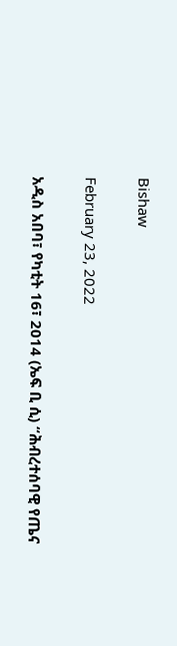Bishaw

February 23, 2022

አዲስ አበባ፣ የካቲት 16፣ 2014 (ኤፍ ቢ ሲ) “ሕብረተሰባዊ የጤና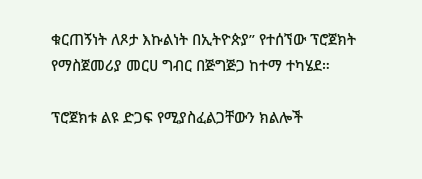ቁርጠኝነት ለጾታ እኩልነት በኢትዮጵያ” የተሰኘው ፕሮጀክት የማስጀመሪያ መርሀ ግብር በጅግጅጋ ከተማ ተካሄደ።

ፕሮጀክቱ ልዩ ድጋፍ የሚያስፈልጋቸውን ክልሎች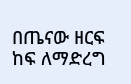በጤናው ዘርፍ ከፍ ለማድረግ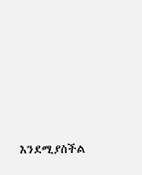እንደሚያስችል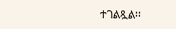ተገልጿል፡፡